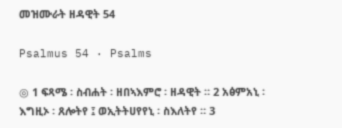መዝሙራት ዘዳዊት 54

Psalmus 54 · Psalms

◎ 1 ፍጻሜ ፡ ስብሐት ፡ ዘበኣእምሮ ፡ ዘዳዊት ። 2 አፅምአኒ ፡ እግዚኦ ፡ ጸሎትየ ፤ ወኢትትሀየየኒ ፡ ስእለትየ ። 3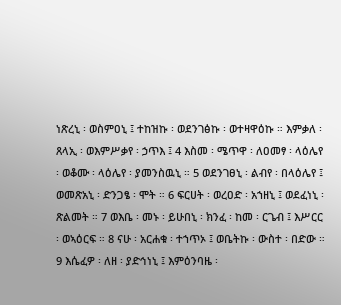ነጽረኒ ፡ ወስምዐኒ ፤ ተከዝኩ ፡ ወደንገፅኩ ፡ ወተዛዋዕኩ ። እምቃለ ፡ ጸላኢ ፡ ወእምሥቃየ ፡ ኃጥእ ፤ 4 እስመ ፡ ሜጥዋ ፡ ለዐመፃ ፡ ላዕሌየ ፡ ወቆሙ ፡ ላዕሌየ ፡ ያመንስዉኒ ። 5 ወደንገፀኒ ፡ ልብየ ፡ በላዕሌየ ፤ ወመጽአኒ ፡ ድንጋፄ ፡ ሞት ። 6 ፍርሀት ፡ ወረዐድ ፡ አኀዘኒ ፤ ወደፈነኒ ፡ ጽልመት ። 7 ወእቤ ፡ መኑ ፡ ይሁበኒ ፡ ክንፈ ፡ ከመ ፡ ርጌብ ፤ እሥርር ፡ ወኣዕርፍ ። 8 ናሁ ፡ አርሐቁ ፡ ተኀጥኦ ፤ ወቤትኩ ፡ ውስተ ፡ በድው ። 9 እሴፈዎ ፡ ለዘ ፡ ያድኅነኒ ፤ እምዕንባዜ ፡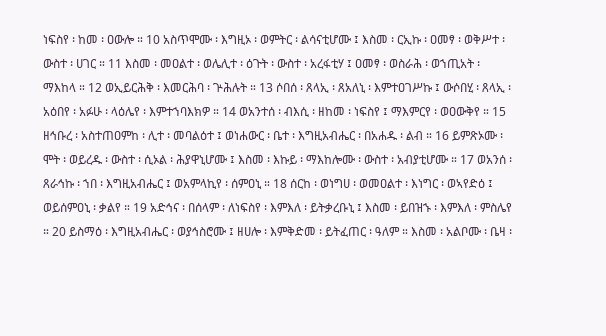ነፍስየ ፡ ከመ ፡ ዐውሎ ። 10 አስጥሞሙ ፡ እግዚኦ ፡ ወምትር ፡ ልሳናቲሆሙ ፤ እስመ ፡ ርኢኩ ፡ ዐመፃ ፡ ወቅሥተ ፡ ውስተ ፡ ሀገር ። 11 እስመ ፡ መዐልተ ፡ ወሌሊተ ፡ ዕጉት ፡ ውስተ ፡ አረፋቲሃ ፤ ዐመፃ ፡ ወስራሕ ፡ ወኀጢአት ፡ ማእከላ ። 12 ወኢይርሕቅ ፡ እመርሕባ ፡ ጕሕሉት ። 13 ሶበሰ ፡ ጸላኢ ፡ ጸአለኒ ፡ እምተዐገሥኩ ፤ ውሶበሂ ፡ ጸላኢ ፡ አዕበየ ፡ አፉሁ ፡ ላዕሌየ ፡ እምተኀባእክዎ ። 14 ወአንተሰ ፡ ብእሲ ፡ ዘከመ ፡ ነፍስየ ፤ ማእምርየ ፡ ወዐውቅየ ። 15 ዘኅቡረ ፡ አስተጠዐምከ ፡ ሊተ ፡ መባልዕተ ፤ ወነሐውር ፡ ቤተ ፡ እግዚአብሔር ፡ በአሐዱ ፡ ልብ ። 16 ይምጽኦሙ ፡ ሞት ፡ ወይረዱ ፡ ውስተ ፡ ሲኦል ፡ ሕያዋኒሆሙ ፤ እስመ ፡ እኩይ ፡ ማእከሎሙ ፡ ውስተ ፡ አብያቲሆሙ ። 17 ወአንሰ ፡ ጸራኅኩ ፡ ኀበ ፡ እግዚአብሔር ፤ ወአምላኪየ ፡ ሰምዐኒ ። 18 ሰርከ ፡ ወነግሀ ፡ ወመዐልተ ፡ እነግር ፡ ወኣየድዕ ፤ ወይሰምዐኒ ፡ ቃልየ ። 19 አድኅና ፡ በሰላም ፡ ለነፍስየ ፡ እምእለ ፡ ይትቃረቡኒ ፤ እስመ ፡ ይበዝኁ ፡ እምእለ ፡ ምስሌየ ። 20 ይስማዕ ፡ እግዚአብሔር ፡ ወያኅስሮሙ ፤ ዘሀሎ ፡ እምቅድመ ፡ ይትፈጠር ፡ ዓለም ። እስመ ፡ አልቦሙ ፡ ቤዛ ፡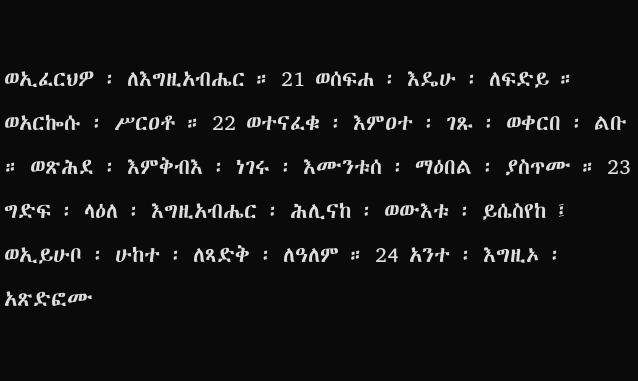ወኢፈርህዎ ፡ ለእግዚአብሔር ። 21 ወሰፍሐ ፡ እዴሁ ፡ ለፍድይ ። ወአርኰሱ ፡ ሥርዐቶ ። 22 ወተናፈቁ ፡ እምዐተ ፡ ገጹ ፡ ወቀርበ ፡ ልቡ ። ወጽሕደ ፡ እምቅብእ ፡ ነገሩ ፡ እሙንቱሰ ፡ ማዕበል ፡ ያስጥሙ ። 23 ግድፍ ፡ ላዕለ ፡ እግዚአብሔር ፡ ሕሊናከ ፡ ወውእቱ ፡ ይሴስየከ ፤ ወኢይሁቦ ፡ ሁከተ ፡ ለጻድቅ ፡ ለዓለም ። 24 አንተ ፡ እግዚኦ ፡ አጽድፎሙ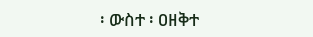፡ ውስተ ፡ ዐዘቅተ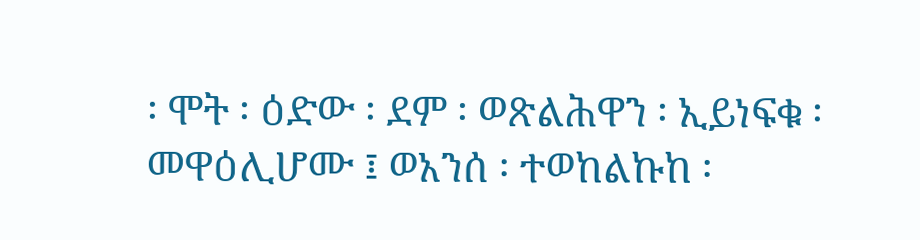፡ ሞት ፡ ዕድው ፡ ደም ፡ ወጽልሕዋን ፡ ኢይነፍቁ ፡ መዋዕሊሆሙ ፤ ወአንሰ ፡ ተወከልኩከ ፡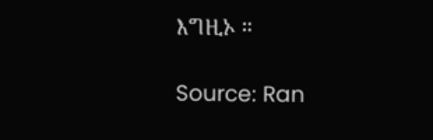እግዚኦ ።

Source: Ran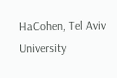HaCohen, Tel Aviv University